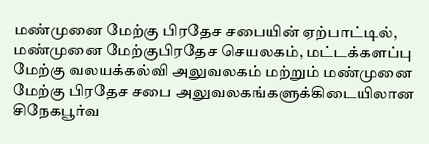மண்முனை மேற்கு பிரதேச சபையின் ஏற்பாட்டில், மண்முனை மேற்குபிரதேச செயலகம், மட்டக்களப்பு மேற்கு வலயக்கல்வி அலுவலகம் மற்றும் மண்முனை மேற்கு பிரதேச சபை அலுவலகங்களுக்கிடையிலான சிநேகபூர்வ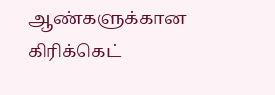ஆண்களுக்கான கிரிக்கெட்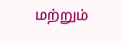மற்றும்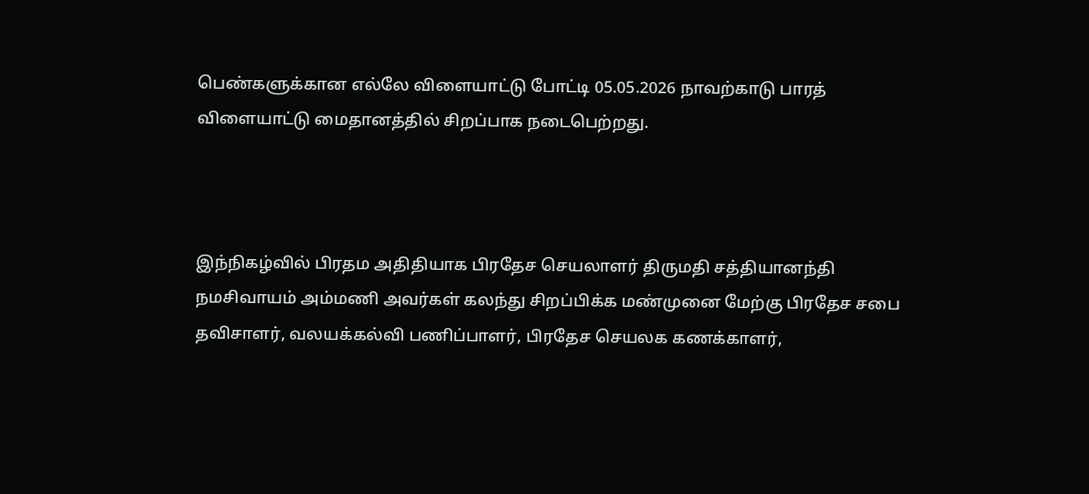பெண்களுக்கான எல்லே விளையாட்டு போட்டி 05.05.2026 நாவற்காடு பாரத் விளையாட்டு மைதானத்தில் சிறப்பாக நடைபெற்றது.



இந்நிகழ்வில் பிரதம அதிதியாக பிரதேச செயலாளர் திருமதி சத்தியானந்தி நமசிவாயம் அம்மணி அவர்கள் கலந்து சிறப்பிக்க மண்முனை மேற்கு பிரதேச சபை தவிசாளர், வலயக்கல்வி பணிப்பாளர், பிரதேச செயலக கணக்காளர்,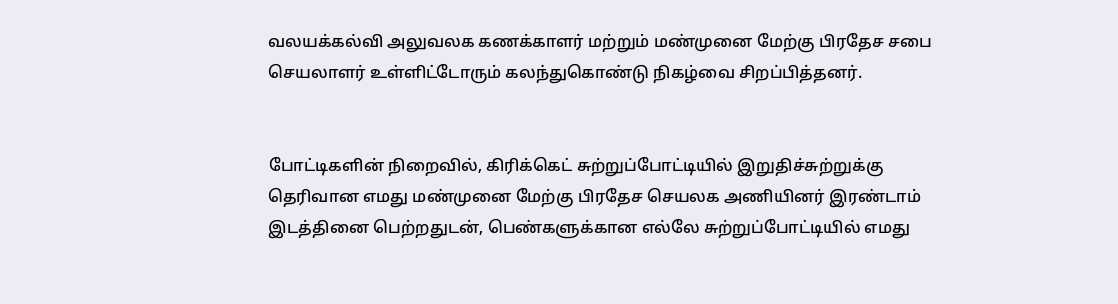வலயக்கல்வி அலுவலக கணக்காளர் மற்றும் மண்முனை மேற்கு பிரதேச சபை செயலாளர் உள்ளிட்டோரும் கலந்துகொண்டு நிகழ்வை சிறப்பித்தனர்.


போட்டிகளின் நிறைவில், கிரிக்கெட் சுற்றுப்போட்டியில் இறுதிச்சுற்றுக்கு தெரிவான எமது மண்முனை மேற்கு பிரதேச செயலக அணியினர் இரண்டாம் இடத்தினை பெற்றதுடன், பெண்களுக்கான எல்லே சுற்றுப்போட்டியில் எமது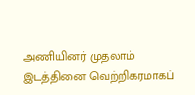அணியினர் முதலாம் இடத்தினை வெற்றிகரமாகப்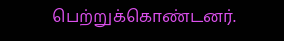பெற்றுக்கொண்டனர்.